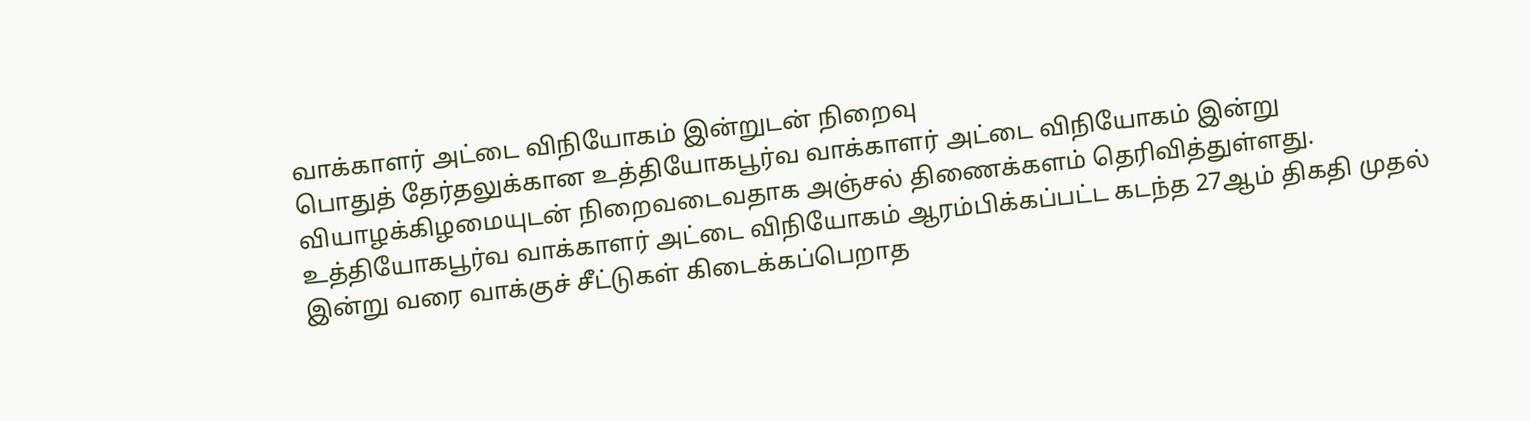வாக்காளர் அட்டை விநியோகம் இன்றுடன் நிறைவு
பொதுத் தேர்தலுக்கான உத்தியோகபூர்வ வாக்காளர் அட்டை விநியோகம் இன்று வியாழக்கிழமையுடன் நிறைவடைவதாக அஞ்சல் திணைக்களம் தெரிவித்துள்ளது.
உத்தியோகபூர்வ வாக்காளர் அட்டை விநியோகம் ஆரம்பிக்கப்பட்ட கடந்த 27ஆம் திகதி முதல் இன்று வரை வாக்குச் சீட்டுகள் கிடைக்கப்பெறாத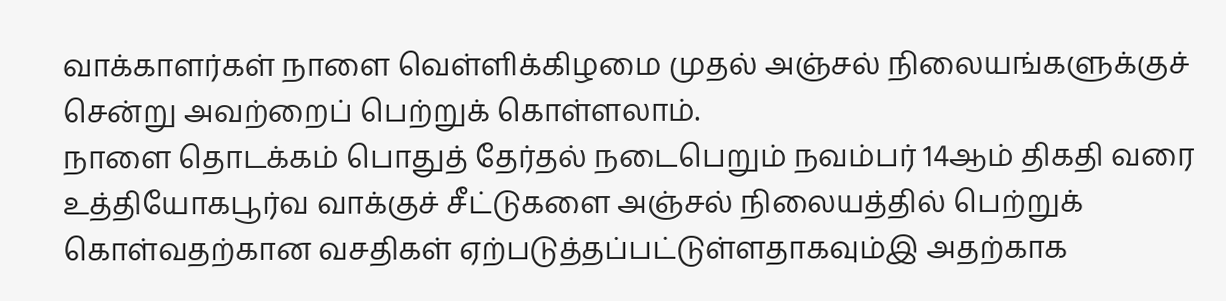வாக்காளர்கள் நாளை வெள்ளிக்கிழமை முதல் அஞ்சல் நிலையங்களுக்குச் சென்று அவற்றைப் பெற்றுக் கொள்ளலாம்.
நாளை தொடக்கம் பொதுத் தேர்தல் நடைபெறும் நவம்பர் 14ஆம் திகதி வரை உத்தியோகபூர்வ வாக்குச் சீட்டுகளை அஞ்சல் நிலையத்தில் பெற்றுக் கொள்வதற்கான வசதிகள் ஏற்படுத்தப்பட்டுள்ளதாகவும்இ அதற்காக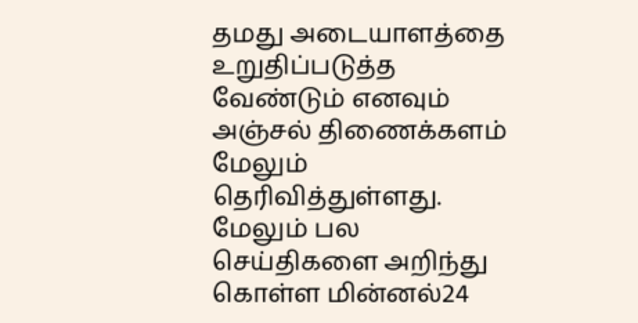தமது அடையாளத்தை உறுதிப்படுத்த வேண்டும் எனவும் அஞ்சல் திணைக்களம் மேலும் தெரிவித்துள்ளது.
மேலும் பல செய்திகளை அறிந்து கொள்ள மின்னல்24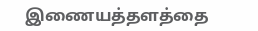இணையத்தளத்தை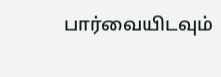பார்வையிடவும்